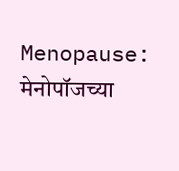Menopause: मेनोपॉजच्या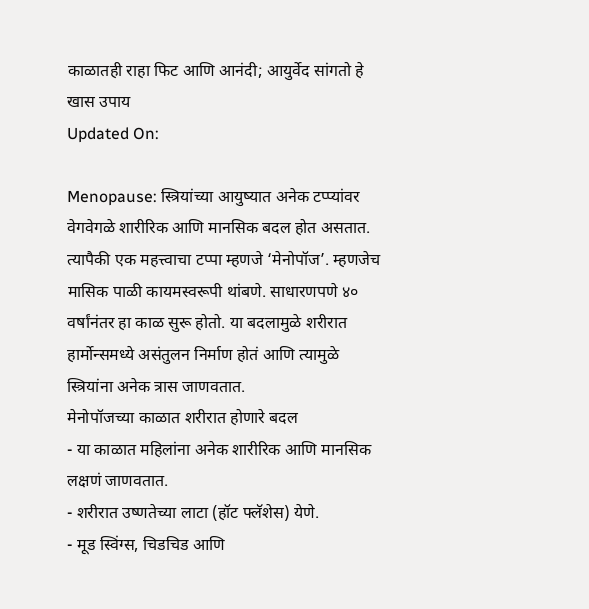काळातही राहा फिट आणि आनंदी; आयुर्वेद सांगतो हे खास उपाय
Updated On:

Menopause: स्त्रियांच्या आयुष्यात अनेक टप्प्यांवर वेगवेगळे शारीरिक आणि मानसिक बदल होत असतात. त्यापैकी एक महत्त्वाचा टप्पा म्हणजे ‘मेनोपॉज’. म्हणजेच मासिक पाळी कायमस्वरूपी थांबणे. साधारणपणे ४० वर्षांनंतर हा काळ सुरू होतो. या बदलामुळे शरीरात हार्मोन्समध्ये असंतुलन निर्माण होतं आणि त्यामुळे स्त्रियांना अनेक त्रास जाणवतात.
मेनोपॉजच्या काळात शरीरात होणारे बदल
- या काळात महिलांना अनेक शारीरिक आणि मानसिक लक्षणं जाणवतात.
- शरीरात उष्णतेच्या लाटा (हॉट फ्लॅशेस) येणे.
- मूड स्विंग्स, चिडचिड आणि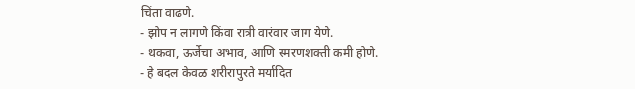चिंता वाढणे.
- झोप न लागणे किंवा रात्री वारंवार जाग येणे.
- थकवा, ऊर्जेचा अभाव, आणि स्मरणशक्ती कमी होणे.
- हे बदल केवळ शरीरापुरते मर्यादित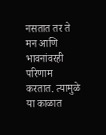नसतात तर ते मन आणि भावनांवरही परिणाम करतात. त्यामुळे या काळात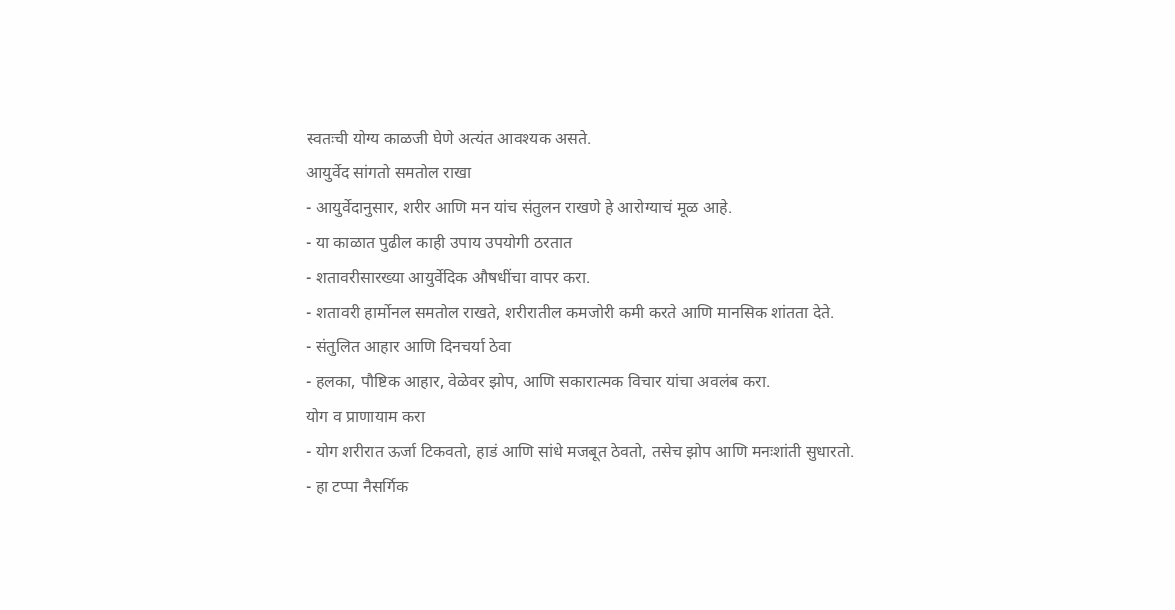स्वतःची योग्य काळजी घेणे अत्यंत आवश्यक असते.
आयुर्वेद सांगतो समतोल राखा
- आयुर्वेदानुसार, शरीर आणि मन यांच संतुलन राखणे हे आरोग्याचं मूळ आहे.
- या काळात पुढील काही उपाय उपयोगी ठरतात
- शतावरीसारख्या आयुर्वेदिक औषधींचा वापर करा.
- शतावरी हार्मोनल समतोल राखते, शरीरातील कमजोरी कमी करते आणि मानसिक शांतता देते.
- संतुलित आहार आणि दिनचर्या ठेवा
- हलका, पौष्टिक आहार, वेळेवर झोप, आणि सकारात्मक विचार यांचा अवलंब करा.
योग व प्राणायाम करा
- योग शरीरात ऊर्जा टिकवतो, हाडं आणि सांधे मजबूत ठेवतो, तसेच झोप आणि मनःशांती सुधारतो.
- हा टप्पा नैसर्गिक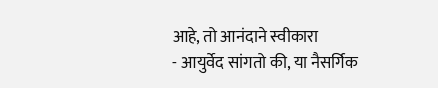आहे, तो आनंदाने स्वीकारा
- आयुर्वेद सांगतो की, या नैसर्गिक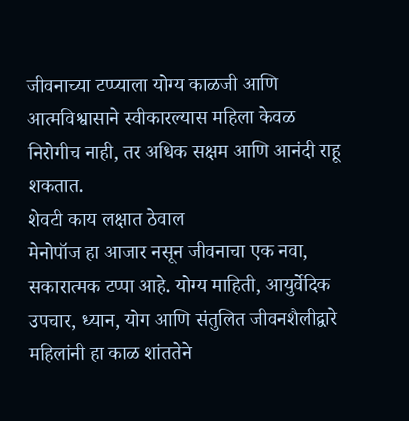जीवनाच्या टप्प्याला योग्य काळजी आणि आत्मविश्वासाने स्वीकारल्यास महिला केवळ निरोगीच नाही, तर अधिक सक्षम आणि आनंदी राहू शकतात.
शेवटी काय लक्षात ठेवाल
मेनोपॉज हा आजार नसून जीवनाचा एक नवा, सकारात्मक टप्पा आहे. योग्य माहिती, आयुर्वेदिक उपचार, ध्यान, योग आणि संतुलित जीवनशैलीद्वारे महिलांनी हा काळ शांततेने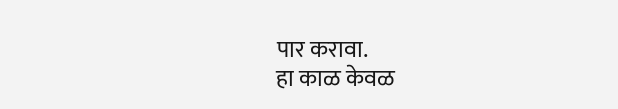पार करावा.
हा काळ केवळ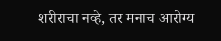शरीराचा नव्हे, तर मनाच आरोग्य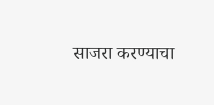साजरा करण्याचा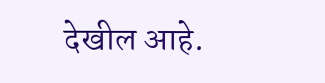देखील आहे.